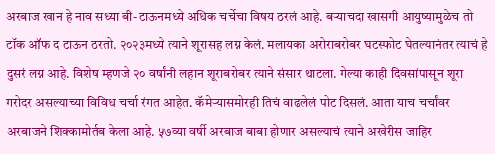अरबाज खान हे नाव सध्या बी-टाऊनमध्ये अधिक चर्चेचा विषय ठरलं आहे. बऱ्याचदा खासगी आयुष्यामुळेच तो टॉक ऑफ द टाऊन ठरतो. २०२३मध्ये त्याने शूरासह लग्न केलं. मलायका अरोराबरोबर घटस्फोट घेतल्यानंतर त्याचं हे दुसरं लग्न आहे. विशेष म्हणजे २० वर्षांनी लहान शूराबरोबर त्याने संसार थाटला. गेल्या काही दिवसांपासून शूरा गरोदर असल्याच्या विविध चर्चा रंगत आहेत. कॅमेऱ्यासमोरही तिचं वाढलेलं पोट दिसलं. आता याच चर्चांवर अरबाजने शिक्कामोर्तब केला आहे. ५७व्या वर्षी अरबाज बाबा होणार असल्याचं त्याने अखेरीस जाहिर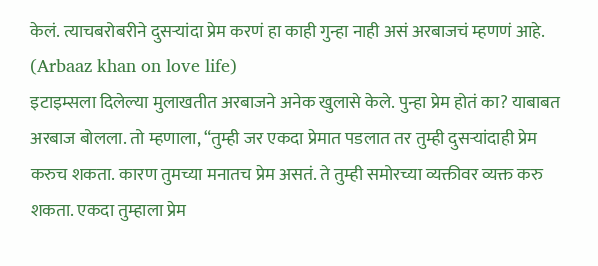केलं. त्याचबरोबरीने दुसऱ्यांदा प्रेम करणं हा काही गुन्हा नाही असं अरबाजचं म्हणणं आहे. (Arbaaz khan on love life)
इटाइम्सला दिलेल्या मुलाखतीत अरबाजने अनेक खुलासे केले. पुन्हा प्रेम होतं का? याबाबत अरबाज बोलला. तो म्हणाला, “तुम्ही जर एकदा प्रेमात पडलात तर तुम्ही दुसऱ्यांदाही प्रेम करुच शकता. कारण तुमच्या मनातच प्रेम असतं. ते तुम्ही समोरच्या व्यक्तीवर व्यक्त करु शकता. एकदा तुम्हाला प्रेम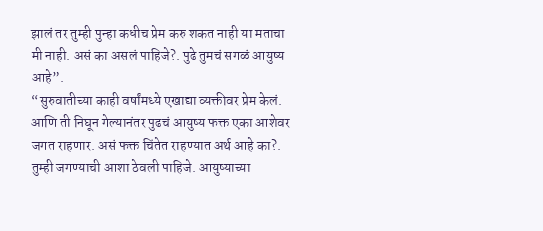झालं तर तुम्ही पुन्हा कधीच प्रेम करु शकत नाही या मताचा मी नाही. असं का असलं पाहिजे?. पुढे तुमचं सगळं आयुष्य आहे”.
“सुरुवातीच्या काही वर्षांमध्ये एखाद्या व्यक्तीवर प्रेम केलं. आणि ती निघून गेल्यानंतर पुढचं आयुष्य फक्त एका आशेवर जगत राहणार. असं फक्त चिंतेत राहण्यात अर्थ आहे का?. तुम्ही जगण्याची आशा ठेवली पाहिजे. आयुष्याच्या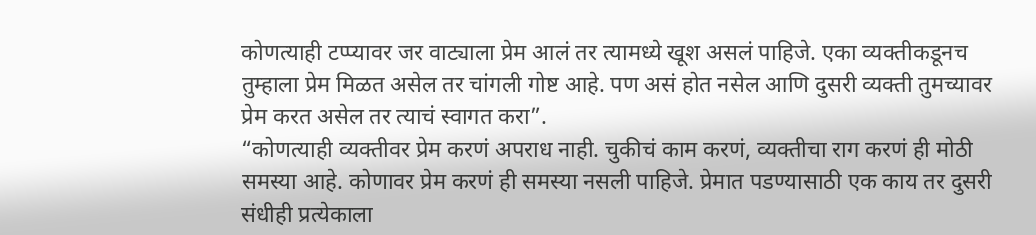कोणत्याही टप्प्यावर जर वाट्याला प्रेम आलं तर त्यामध्ये खूश असलं पाहिजे. एका व्यक्तीकडूनच तुम्हाला प्रेम मिळत असेल तर चांगली गोष्ट आहे. पण असं होत नसेल आणि दुसरी व्यक्ती तुमच्यावर प्रेम करत असेल तर त्याचं स्वागत करा”.
“कोणत्याही व्यक्तीवर प्रेम करणं अपराध नाही. चुकीचं काम करणं, व्यक्तीचा राग करणं ही मोठी समस्या आहे. कोणावर प्रेम करणं ही समस्या नसली पाहिजे. प्रेमात पडण्यासाठी एक काय तर दुसरी संधीही प्रत्येकाला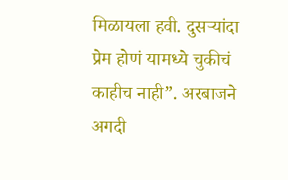मिळायला हवी. दुसऱ्यांदा प्रेम होणं यामध्ये चुकीचं काहीच नाही”. अरबाजने अगदी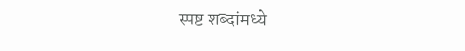स्पष्ट शब्दांमध्ये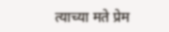त्याच्या मते प्रेम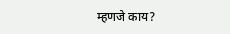म्हणजे काय?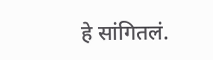हे सांगितलं.